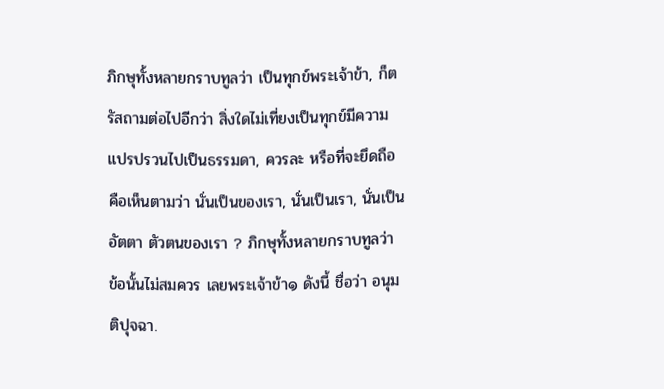ภิกษุทั้งหลายกราบทูลว่า เป็นทุกข์พระเจ้าข้า, ก็ตรัสถามต่อไปอีกว่า สิ่งใดไม่เที่ยงเป็นทุกข์มีความแปรปรวนไปเป็นธรรมดา, ควรละ หรือที่จะยึดถือคือเห็นตามว่า นั่นเป็นของเรา, นั่นเป็นเรา, นั่นเป็น อัตตา ตัวตนของเรา ? ภิกษุทั้งหลายกราบทูลว่า ข้อนั้นไม่สมควร เลยพระเจ้าข้า๑ ดังนี้ ชื่อว่า อนุมติปุจฉา.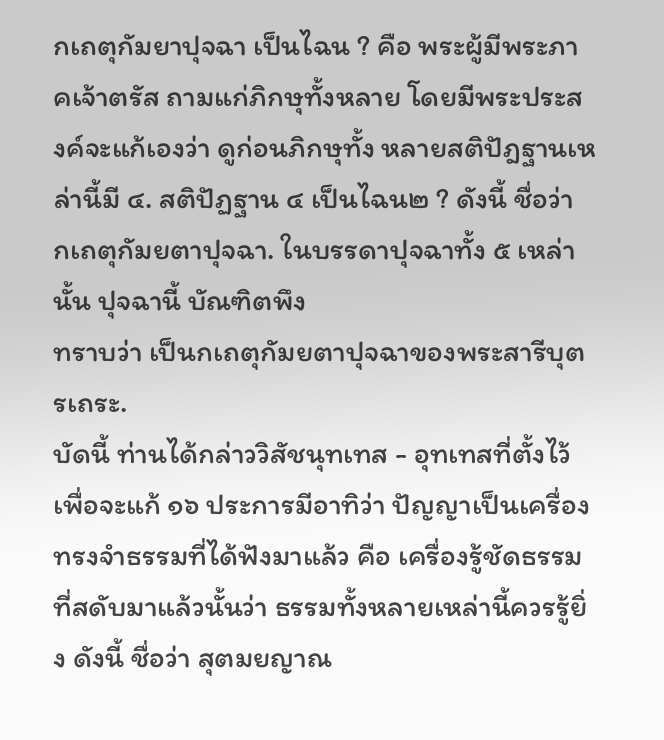กเถตุกัมยาปุจฉา เป็นไฉน ? คือ พระผู้มีพระภาคเจ้าตรัส ถามแก่ภิกษุทั้งหลาย โดยมีพระประสงค์จะแก้เองว่า ดูก่อนภิกษุทั้ง หลายสติปัฎฐานเหล่านี้มี ๔. สติปัฏฐาน ๔ เป็นไฉน๒ ? ดังนี้ ชื่อว่า
กเถตุกัมยตาปุจฉา. ในบรรดาปุจฉาทั้ง ๕ เหล่านั้น ปุจฉานี้ บัณฑิตพึง
ทราบว่า เป็นกเถตุกัมยตาปุจฉาของพระสารีบุตรเถระ.
บัดนี้ ท่านได้กล่าววิสัชนุทเทส - อุทเทสที่ตั้งไว้เพื่อจะแก้ ๑๖ ประการมีอาทิว่า ปัญญาเป็นเครื่องทรงจำธรรมที่ได้ฟังมาแล้ว คือ เครื่องรู้ชัดธรรมที่สดับมาแล้วนั้นว่า ธรรมทั้งหลายเหล่านี้ควรรู้ยิ่ง ดังนี้ ชื่อว่า สุตมยญาณ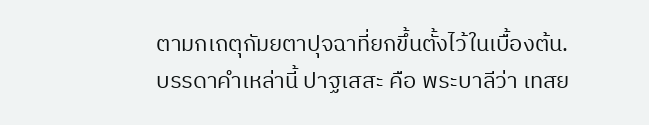ตามกเถตุกัมยตาปุจฉาที่ยกขึ้นตั้งไว้ในเบื้องต้น.
บรรดาคำเหล่านี้ ปาฐเสสะ คือ พระบาลีว่า เทสย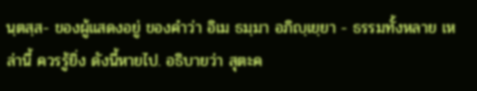นฺตสฺส- ของผู้แสดงอยู่ ของคำว่า อิเม ธมฺมา อภิญฺเยฺยา - ธรรมทั้งหลาย เหล่านี้ ควรรู้ยิ่ง ดังนี้หายไป. อธิบายว่า สุตะค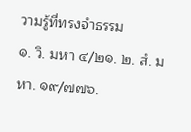วามรู้ที่ทรงจำธรรม
๑. วิ. มหา ๔/๒๑. ๒. สํ. มหา. ๑๙/๗๗๖.